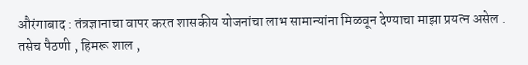औरंगाबाद : तंत्रज्ञानाचा वापर करत शासकीय योजनांचा लाभ सामान्यांना मिळवून देण्याचा माझा प्रयत्न असेल . तसेच पैठणी , हिमरू शाल ,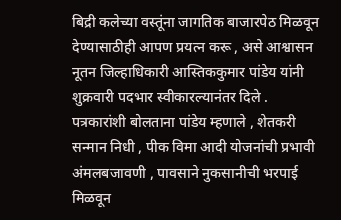बिद्री कलेच्या वस्तूंना जागतिक बाजारपेठ मिळवून देण्यासाठीही आपण प्रयत्न करू , असे आश्वासन नूतन जिल्हाधिकारी आस्तिककुमार पांडेय यांनी शुक्रवारी पदभार स्वीकारल्यानंतर दिले . पत्रकारांशी बोलताना पांडेय म्हणाले , शेतकरी सन्मान निधी , पीक विमा आदी योजनांची प्रभावी अंमलबजावणी , पावसाने नुकसानीची भरपाई मिळवून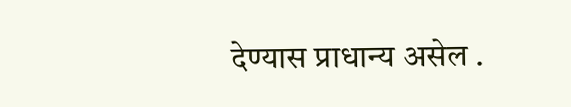देण्यास प्राधान्य असेल .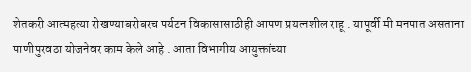शेतकरी आत्महत्या रोखण्याबरोबरच पर्यटन विकासासाठीही आपण प्रयत्नशील राहू . यापूर्वी मी मनपात असताना पाणीपुरवठा योजनेवर काम केले आहे . आता विभागीय आयुक्तांच्या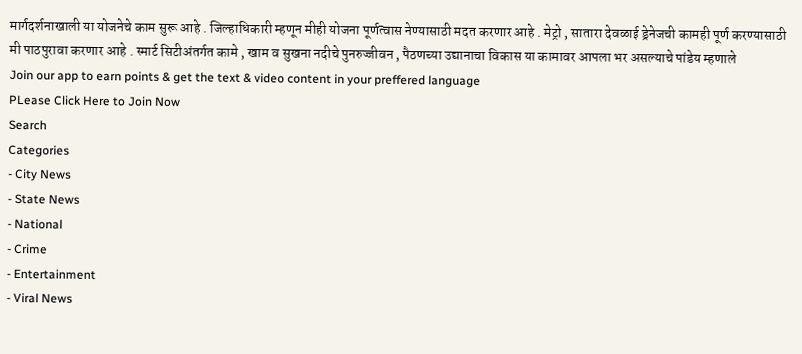मार्गदर्शनाखाली या योजनेचे काम सुरू आहे . जिल्हाधिकारी म्हणून मीही योजना पूर्णत्वास नेण्यासाठी मदत करणार आहे . मेट्रो , सातारा देवळाई ड्रेनेजची कामही पूर्ण करण्यासाठी मी पाठपुरावा करणार आहे . स्मार्ट सिटीअंतर्गत कामे , खाम व सुखना नदीचे पुनरुज्जीवन , पैठणच्या उद्यानाचा विकास या कामावर आपला भर असल्याचे पांडेय म्हणाले
Join our app to earn points & get the text & video content in your preffered language
PLease Click Here to Join Now
Search
Categories
- City News
- State News
- National
- Crime
- Entertainment
- Viral News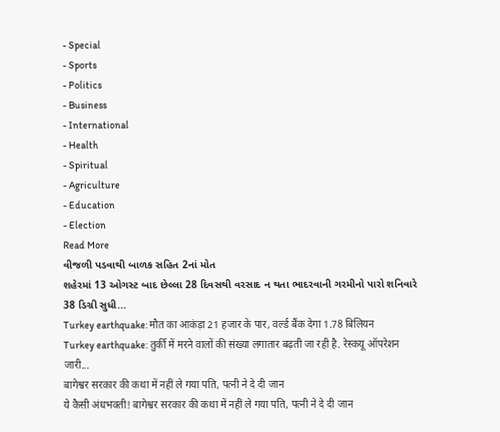- Special
- Sports
- Politics
- Business
- International
- Health
- Spiritual
- Agriculture
- Education
- Election
Read More
વીજળી પડવાથી બાળક સહિત 2નાં મોત
શહેરમાં 13 ઓગસ્ટ બાદ છેલ્લા 28 દિવસથી વરસાદ ન થતા ભાદરવાની ગરમીનો પારો શનિવારે 38 ડિગ્રી સુધી...
Turkey earthquake: मौत का आकंड़ा 21 हजार के पार, वर्ल्ड बैंक देगा 1.78 बिलियन
Turkey earthquake: तुर्की में मरने वालों की संख्या लगातार बढ़ती जा रही है. रेस्कयू ऑपरेशन जारी...
बागेश्वर सरकार की कथा में नहीं ले गया पति, पत्नी ने दे दी जान
ये कैसी अंधभक्ती! बागेश्वर सरकार की कथा में नहीं ले गया पति, पत्नी ने दे दी जान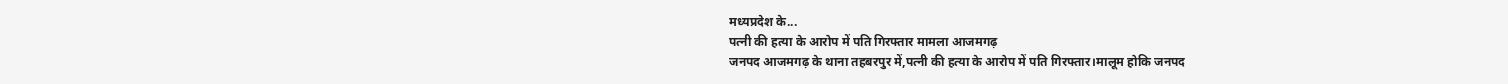मध्यप्रदेश के...
पत्नी की हत्या के आरोप में पति गिरफ्तार मामला आजमगढ़
जनपद आजमगढ़ के थाना तहबरपुर में,पत्नी की हत्या के आरोप में पति गिरफ्तार।मालूम होकि जनपद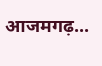आजमगढ़...